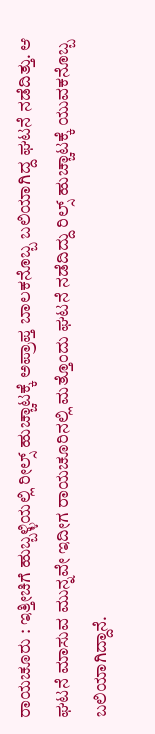ರಾಯಚೂರು : ಇತ್ತೀಚಿಗೆ ಹುಬ್ಬಳ್ಳಿಯಲ್ಲಿ ರೀಲ್ಸ್ ಹುಚ್ಚಾಟಕ್ಕೆ ಅಪ್ರಾಪ್ತ ಬಾಲಕನೊಬ್ಬ ಬಲಿಯಾಗಿದ್ದ ಘಟನೆ ನಡೆದಿತ್ತು. ಆ ಘಟನೆ ಮಾಸುವ ಮುನ್ನವೇ ಇದೀಗ ರಾಯಚೂರಿನಲ್ಲಿ ಮತ್ತೊಂದು ಘಟನೆ ನಡೆದಿದ್ದು ರಿಲ್ಸ್ ಹುಚ್ಚಾಟಕ್ಕೆ ಯುವಕನೊಬ್ಬ ಬಲಿಯಾಗಿದ್ದಾನೆ.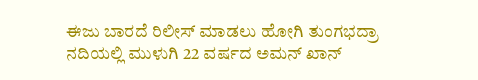ಈಜು ಬಾರದೆ ರಿಲೀಸ್ ಮಾಡಲು ಹೋಗಿ ತುಂಗಭದ್ರಾ ನದಿಯಲ್ಲಿ ಮುಳುಗಿ 22 ವರ್ಷದ ಅಮನ್ ಖಾನ್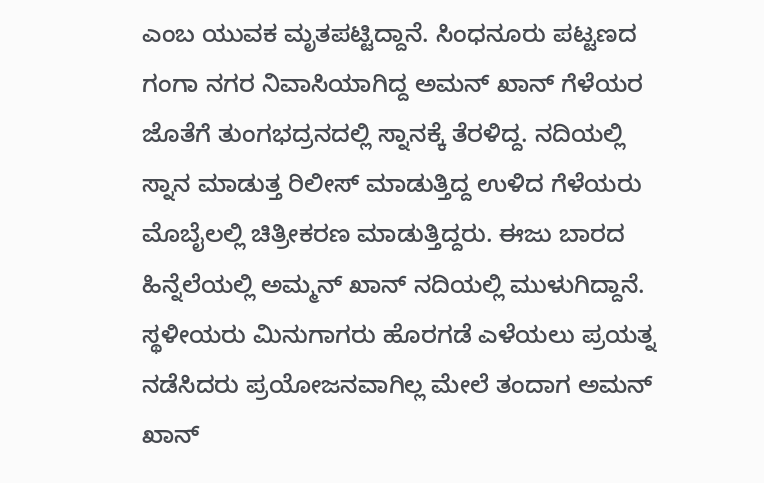ಎಂಬ ಯುವಕ ಮೃತಪಟ್ಟಿದ್ದಾನೆ. ಸಿಂಧನೂರು ಪಟ್ಟಣದ ಗಂಗಾ ನಗರ ನಿವಾಸಿಯಾಗಿದ್ದ ಅಮನ್ ಖಾನ್ ಗೆಳೆಯರ ಜೊತೆಗೆ ತುಂಗಭದ್ರನದಲ್ಲಿ ಸ್ನಾನಕ್ಕೆ ತೆರಳಿದ್ದ. ನದಿಯಲ್ಲಿ ಸ್ನಾನ ಮಾಡುತ್ತ ರಿಲೀಸ್ ಮಾಡುತ್ತಿದ್ದ ಉಳಿದ ಗೆಳೆಯರು ಮೊಬೈಲಲ್ಲಿ ಚಿತ್ರೀಕರಣ ಮಾಡುತ್ತಿದ್ದರು. ಈಜು ಬಾರದ ಹಿನ್ನೆಲೆಯಲ್ಲಿ ಅಮ್ಮನ್ ಖಾನ್ ನದಿಯಲ್ಲಿ ಮುಳುಗಿದ್ದಾನೆ. ಸ್ಥಳೀಯರು ಮಿನುಗಾಗರು ಹೊರಗಡೆ ಎಳೆಯಲು ಪ್ರಯತ್ನ ನಡೆಸಿದರು ಪ್ರಯೋಜನವಾಗಿಲ್ಲ ಮೇಲೆ ತಂದಾಗ ಅಮನ್ ಖಾನ್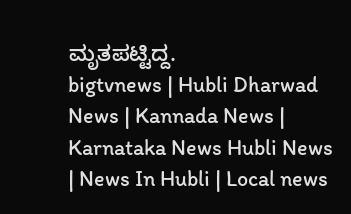ಮೃತಪಟ್ಟಿದ್ದ.
bigtvnews | Hubli Dharwad News | Kannada News | Karnataka News Hubli News | News In Hubli | Local news